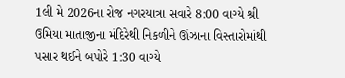1લી મે 2026ના રોજ નગરયાત્રા સવારે 8:00 વાગ્યે શ્રી ઉમિયા માતાજીના મંદિરેથી નિકળીને ઊંઝાના વિસ્તારોમાંથી પસાર થઈને બપોરે 1:30 વાગ્યે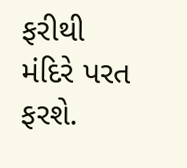ફરીથી મંદિરે પરત ફરશે.